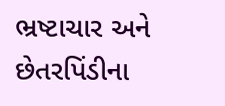ભ્રષ્ટાચાર અને છેતરપિંડીના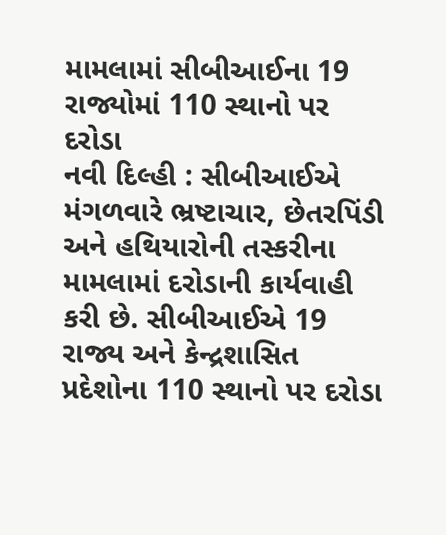મામલામાં સીબીઆઈના 19 રાજ્યોમાં 110 સ્થાનો પર દરોડા
નવી દિલ્હી : સીબીઆઈએ મંગળવારે ભ્રષ્ટાચાર, છેતરપિંડી અને હથિયારોની તસ્કરીના મામલામાં દરોડાની કાર્યવાહી કરી છે. સીબીઆઈએ 19 રાજ્ય અને કેન્દ્રશાસિત પ્રદેશોના 110 સ્થાનો પર દરોડા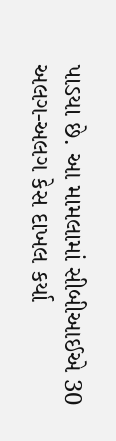પાડયા છે. આ મામલામાં સીબીઆઈએ 30 અલગ-અલગ કેસ દાખલ કર્યા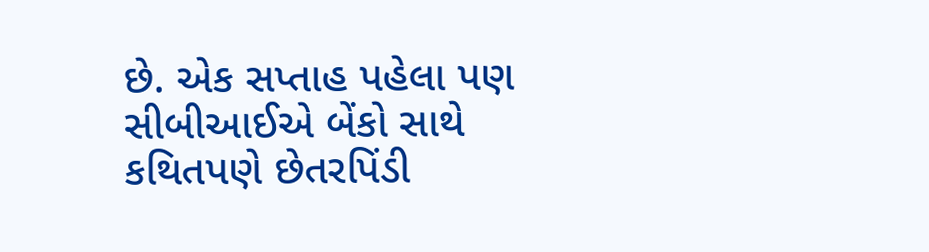છે. એક સપ્તાહ પહેલા પણ સીબીઆઈએ બેંકો સાથે કથિતપણે છેતરપિંડી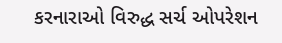કરનારાઓ વિરુદ્ધ સર્ચ ઓપરેશન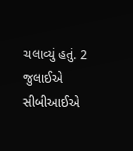ચલાવ્યું હતું. 2 જુલાઈએ સીબીઆઈએ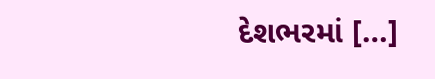દેશભરમાં […]